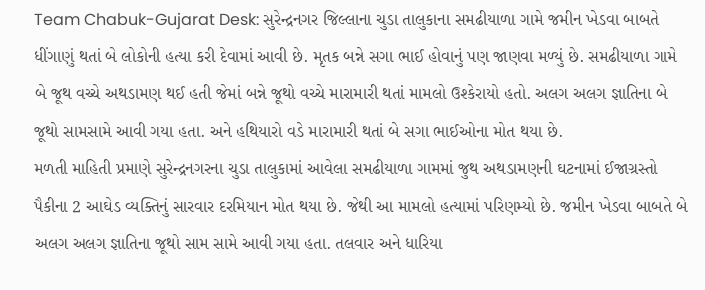Team Chabuk-Gujarat Desk: સુરેન્દ્રનગર જિલ્લાના ચુડા તાલુકાના સમઢીયાળા ગામે જમીન ખેડવા બાબતે ધીંગાણું થતાં બે લોકોની હત્યા કરી દેવામાં આવી છે. મૃતક બન્ને સગા ભાઈ હોવાનું પણ જાણવા મળ્યું છે. સમઢીયાળા ગામે બે જૂથ વચ્ચે અથડામણ થઈ હતી જેમાં બન્ને જૂથો વચ્ચે મારામારી થતાં મામલો ઉશ્કેરાયો હતો. અલગ અલગ જ્ઞાતિના બે જૂથો સામસામે આવી ગયા હતા. અને હથિયારો વડે મારામારી થતાં બે સગા ભાઈઓના મોત થયા છે.
મળતી માહિતી પ્રમાણે સુરેન્દ્રનગરના ચુડા તાલુકામાં આવેલા સમઢીયાળા ગામમાં જુથ અથડામણની ઘટનામાં ઈજાગ્રસ્તો પૈકીના 2 આઘેડ વ્યક્તિનું સારવાર દરમિયાન મોત થયા છે. જેથી આ મામલો હત્યામાં પરિણમ્યો છે. જમીન ખેડવા બાબતે બે અલગ અલગ જ્ઞાતિના જૂથો સામ સામે આવી ગયા હતા. તલવાર અને ધારિયા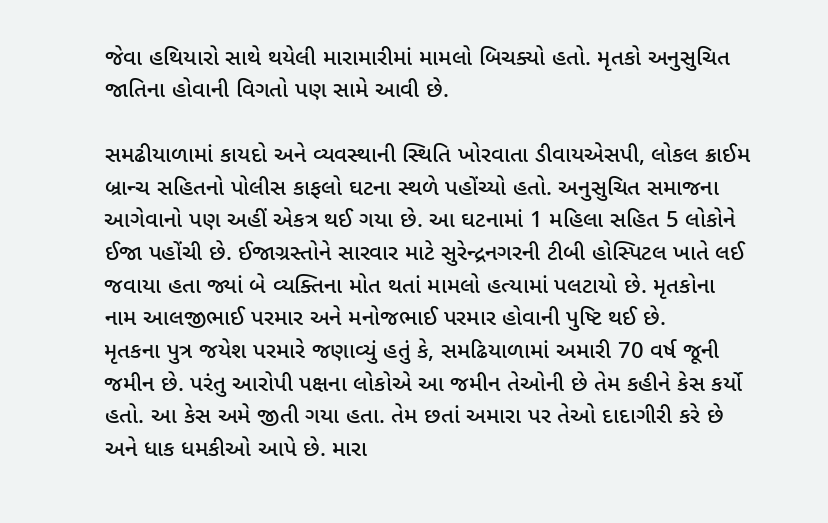જેવા હથિયારો સાથે થયેલી મારામારીમાં મામલો બિચક્યો હતો. મૃતકો અનુસુચિત જાતિના હોવાની વિગતો પણ સામે આવી છે.

સમઢીયાળામાં કાયદો અને વ્યવસ્થાની સ્થિતિ ખોરવાતા ડીવાયએસપી, લોકલ ક્રાઈમ બ્રાન્ચ સહિતનો પોલીસ કાફલો ઘટના સ્થળે પહોંચ્યો હતો. અનુસુચિત સમાજના આગેવાનો પણ અહીં એકત્ર થઈ ગયા છે. આ ઘટનામાં 1 મહિલા સહિત 5 લોકોને ઈજા પહોંચી છે. ઈજાગ્રસ્તોને સારવાર માટે સુરેન્દ્રનગરની ટીબી હોસ્પિટલ ખાતે લઈ જવાયા હતા જ્યાં બે વ્યક્તિના મોત થતાં મામલો હત્યામાં પલટાયો છે. મૃતકોના નામ આલજીભાઈ પરમાર અને મનોજભાઈ પરમાર હોવાની પુષ્ટિ થઈ છે.
મૃતકના પુત્ર જયેશ પરમારે જણાવ્યું હતું કે, સમઢિયાળામાં અમારી 70 વર્ષ જૂની જમીન છે. પરંતુ આરોપી પક્ષના લોકોએ આ જમીન તેઓની છે તેમ કહીને કેસ કર્યો હતો. આ કેસ અમે જીતી ગયા હતા. તેમ છતાં અમારા પર તેઓ દાદાગીરી કરે છે અને ધાક ધમકીઓ આપે છે. મારા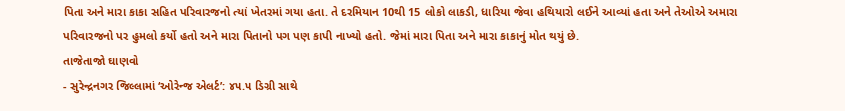પિતા અને મારા કાકા સહિત પરિવારજનો ત્યાં ખેતરમાં ગયા હતા. તે દરમિયાન 10થી 15 લોકો લાકડી, ધારિયા જેવા હથિયારો લઈને આવ્યાં હતા અને તેઓએ અમારા પરિવારજનો પર હુમલો કર્યો હતો અને મારા પિતાનો પગ પણ કાપી નાખ્યો હતો. જેમાં મારા પિતા અને મારા કાકાનું મોત થયું છે.
તાજેતાજો ઘાણવો
- સુરેન્દ્રનગર જિલ્લામાં ‘ઓરેન્જ એલર્ટ’: ૪૫.૫ ડિગ્રી સાથે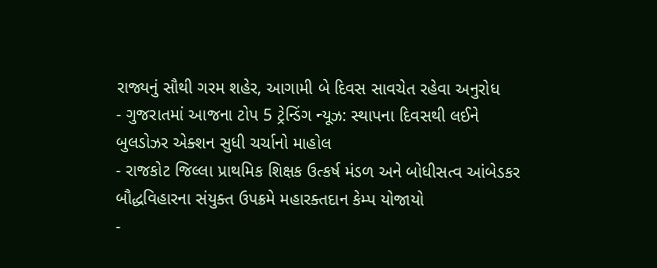રાજ્યનું સૌથી ગરમ શહેર, આગામી બે દિવસ સાવચેત રહેવા અનુરોધ
- ગુજરાતમાં આજના ટોપ 5 ટ્રેન્ડિંગ ન્યૂઝ: સ્થાપના દિવસથી લઈને બુલડોઝર એક્શન સુધી ચર્ચાનો માહોલ
- રાજકોટ જિલ્લા પ્રાથમિક શિક્ષક ઉત્કર્ષ મંડળ અને બોધીસત્વ આંબેડકર બૌદ્ધવિહારના સંયુક્ત ઉપક્રમે મહારક્તદાન કેમ્પ યોજાયો
-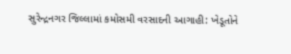સુરેન્દ્રનગર જિલ્લામાં કમોસમી વરસાદની આગાહી: ખેડૂતોને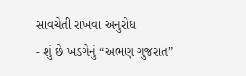સાવચેતી રાખવા અનુરોધ
- શું છે ખડગેનું “અભણ ગુજરાત”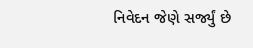નિવેદન જેણે સર્જ્યું છે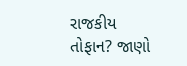રાજકીય તોફાન? જાણો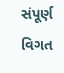સંપૂર્ણ વિગત